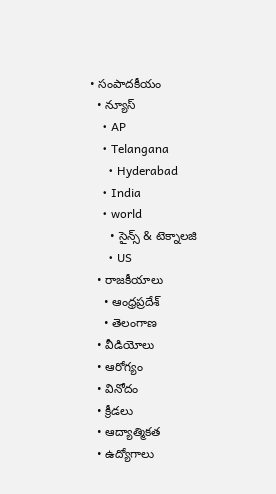• సంపాదకీయం
  • న్యూస్
    • AP
    • Telangana
      • Hyderabad
    • India
    • world
      • సైన్స్ & టెక్నాలజి
      • US
  • రాజకీయాలు
    • ఆంధ్రప్రదేశ్
    • తెలంగాణ
  • వీడియోలు
  • ఆరోగ్యం
  • వినోదం
  • క్రీడలు
  • ఆద్యాత్మికత
  • ఉద్యోగాలు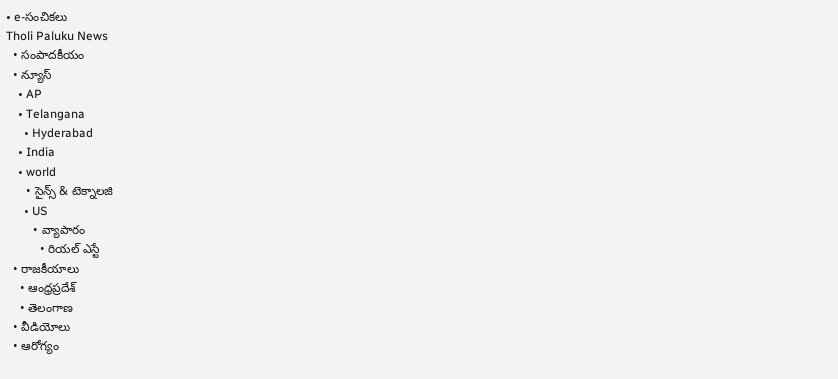• e-సంచికలు
Tholi Paluku News
  • సంపాదకీయం
  • న్యూస్
    • AP
    • Telangana
      • Hyderabad
    • India
    • world
      • సైన్స్ & టెక్నాలజి
      • US
        • వ్యాపారం
          • రియల్ ఎస్టే
  • రాజకీయాలు
    • ఆంధ్రప్రదేశ్
    • తెలంగాణ
  • వీడియోలు
  • ఆరోగ్యం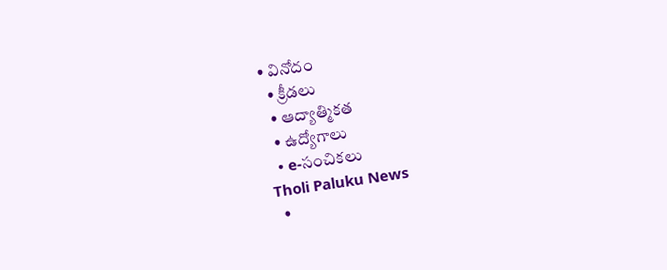• వినోదం
  • క్రీడలు
  • ఆద్యాత్మికత
  • ఉద్యోగాలు
  • e-సంచికలు
Tholi Paluku News
  •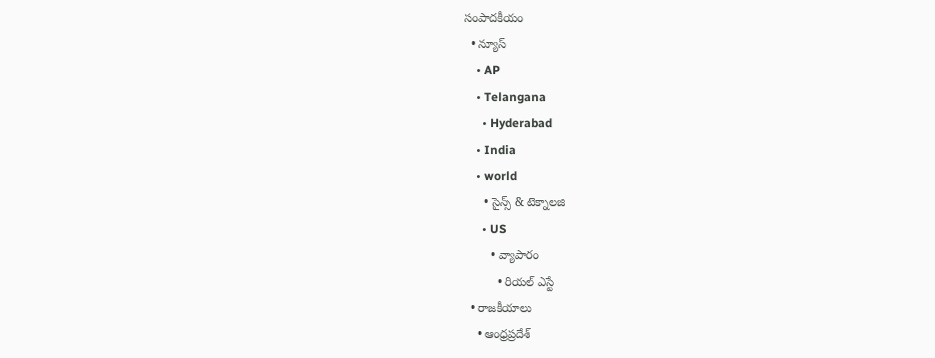సంపాదకీయం
  • న్యూస్
    • AP
    • Telangana
      • Hyderabad
    • India
    • world
      • సైన్స్ & టెక్నాలజి
      • US
        • వ్యాపారం
          • రియల్ ఎస్టే
  • రాజకీయాలు
    • ఆంధ్రప్రదేశ్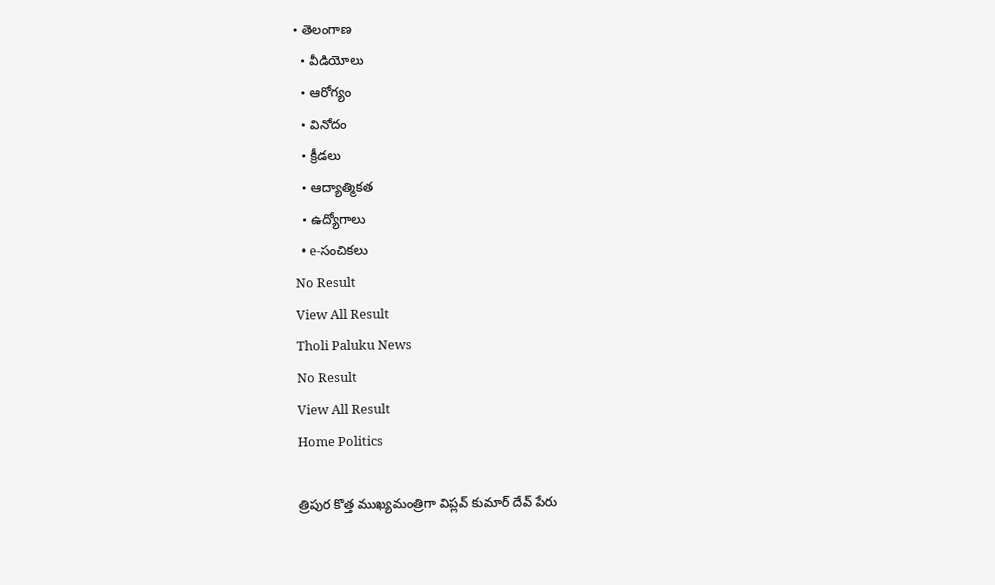• తెలంగాణ
  • వీడియోలు
  • ఆరోగ్యం
  • వినోదం
  • క్రీడలు
  • ఆద్యాత్మికత
  • ఉద్యోగాలు
  • e-సంచికలు
No Result
View All Result
Tholi Paluku News
No Result
View All Result
Home Politics

త్రిపుర కొత్త ముఖ్యమంత్రిగా విప్లవ్ కుమార్ దేవ్‌ పేరు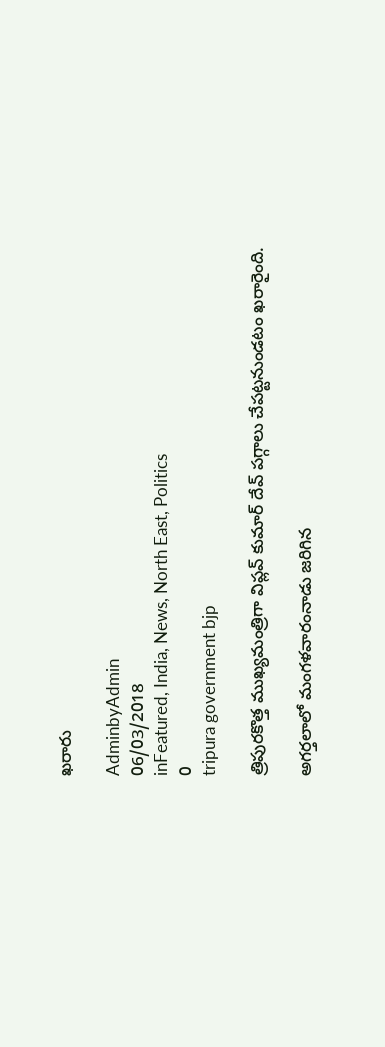ఖరారు

AdminbyAdmin
06/03/2018
inFeatured, India, News, North East, Politics
0
tripura government bjp

త్రిపురకొత్త ముఖ్యమంత్రిగా విప్లవ్ కుమార్ దేవ్‌ పగ్గాలు చేపట్టనుండటం ఖరారైంది.

అగర్తలాలో మంగళవారంనాడు జరిగిన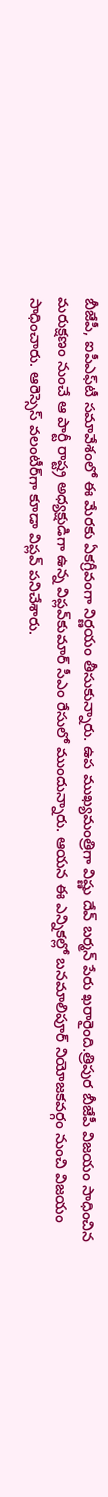బీజేపీ, ఐపీఎఫ్‌టీ సమావేశంలో ఈ మేరకు ఏకగ్రీవంగా నిర్ణయం తీసుకున్నారు. ఉప ముఖ్యమంత్రిగా విష్ణు దేవ్ బర్మన్‌ పేరు ఖరారైంది.త్రిపుర బీజేపీ విజయం సాధించిన మరుక్షణం నుంచే ఆ పార్టీ రాష్ట్ర అధ్యక్షుడిగా ఉన్న విప్లవ్‌కుమార్ సీఎం రేసులో ముందున్నారు. ఆయన ఈ ఎన్నికల్లో బనమాలిపూర్ నియోజకవర్గం నుంచి విజయం సాధించారు. ఆరెస్సెస్ వలంటీర్‌గా కూడా విప్లవ్ పనిచేశారు.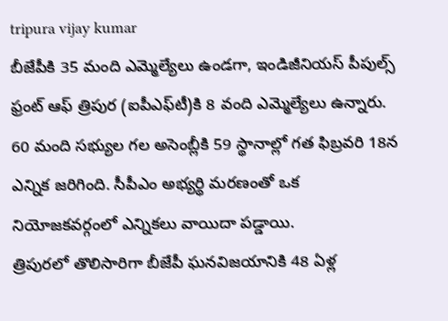tripura vijay kumar
బీజేపీకి 35 మంది ఎమ్మెల్యేలు ఉండగా, ఇండిజీనియస్ పీపుల్స్ ఫ్రంట్ ఆఫ్ త్రిపుర (ఐపీఎఫ్‌టీ)కి 8 వంది ఎమ్మెల్యేలు ఉన్నారు. 60 మంది సభ్యుల గల అసెంబ్లీకి 59 స్థానాల్లో గత ఫిబ్రవరి 18న ఎన్నిక జరిగింది. సీపీఎం అభ్యర్థి మరణంతో ఒక నియోజకవర్గంలో ఎన్నికలు వాయిదా పడ్డాయి.
త్రిపురలో తొలిసారిగా బీజేపీ ఘనవిజయానికి 48 ఏళ్ల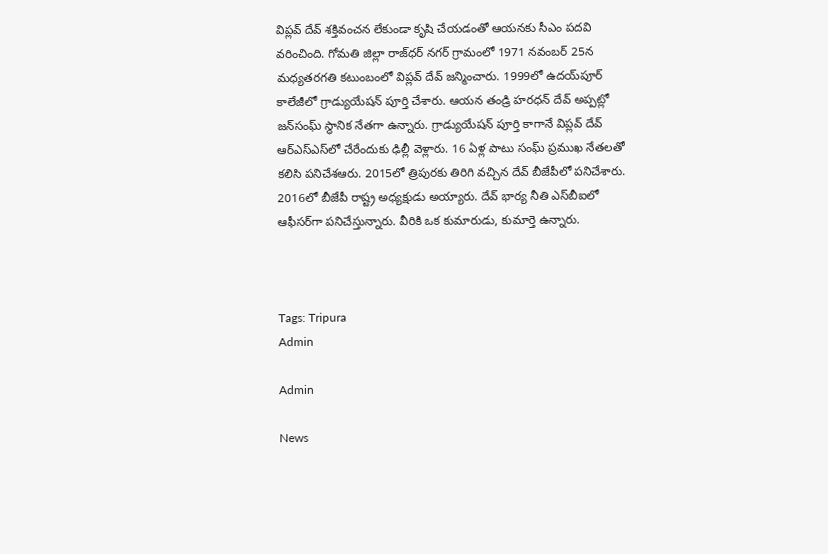విప్లవ్ దేవ్ శక్తివంచన లేకుండా కృషి చేయడంతో ఆయనకు సీఎం పదవి వరించింది. గోమతి జిల్లా రాజ్‌ధర్ నగర్ గ్రామంలో 1971 నవంబర్ 25న మధ్యతరగతి కటుంబంలో విప్లవ్ దేవ్ జన్మించారు. 1999లో ఉదయ్‌పూర్ కాలేజీలో గ్రాడ్యుయేషన్ పూర్తి చేశారు. ఆయన తండ్రి హరధన్ దేవ్ అప్పట్లో జన్‌సంఘ్ స్థానిక నేతగా ఉన్నారు. గ్రాడ్యుయేషన్ పూర్తి కాగానే విప్లవ్ దేవ్ ఆర్ఎస్ఎస్‌లో చేరేందుకు ఢిల్లీ వెళ్లారు. 16 ఏళ్ల పాటు సంఘ్ ప్రముఖ నేతలతో కలిసి పనిచేశఆరు. 2015లో త్రిపురకు తిరిగి వచ్చిన దేవ్ బీజేపీలో పనిచేశారు. 2016లో బీజేపీ రాష్ట్ర అధ్యక్షుడు అయ్యారు. దేవ్ భార్య నీతి ఎస్‌బీఐలో ఆఫీసర్‌గా పనిచేస్తున్నారు. వీరికి ఒక కుమారుడు, కుమార్తె ఉన్నారు.



Tags: Tripura
Admin

Admin

News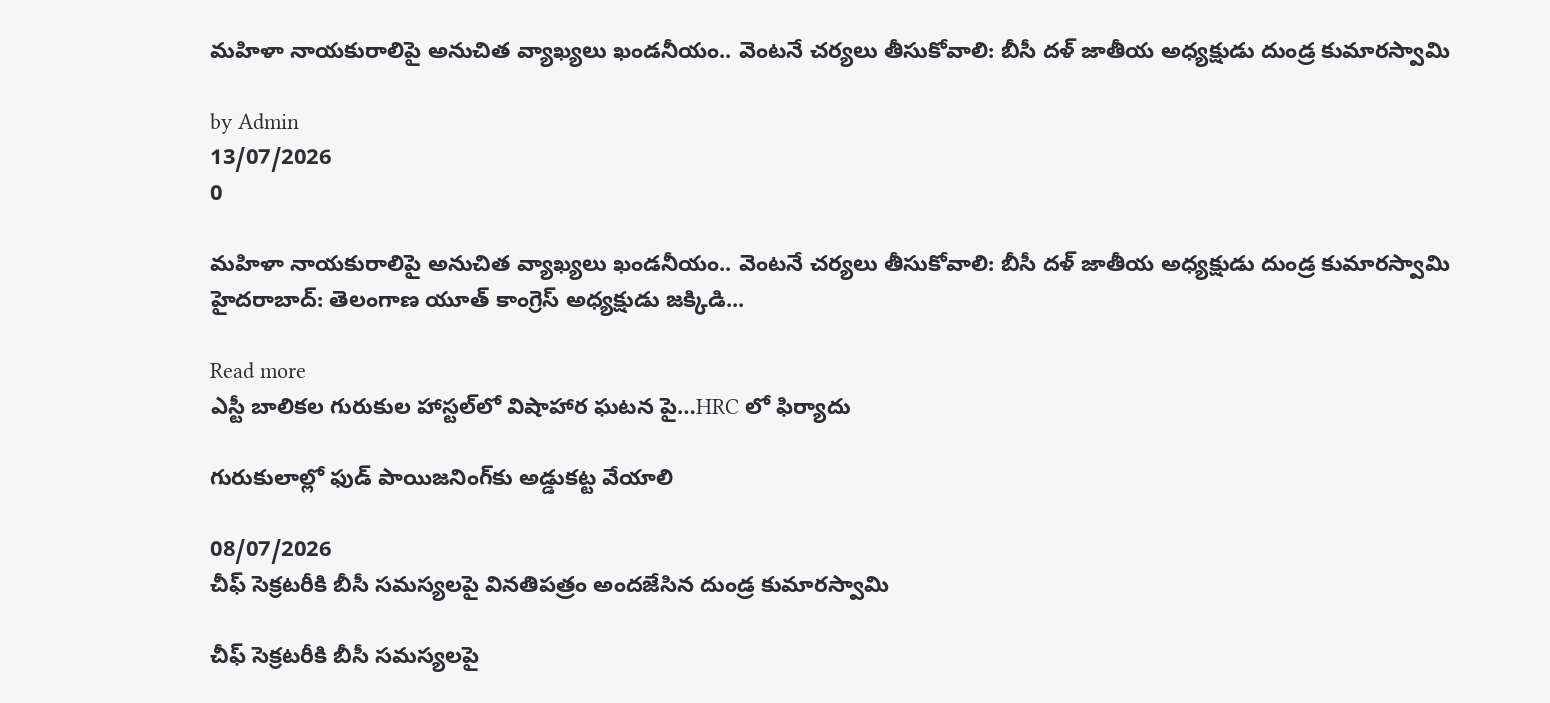మహిళా నాయకురాలిపై అనుచిత వ్యాఖ్యలు ఖండనీయం.. వెంటనే చర్యలు తీసుకోవాలి: బీసీ దళ్ జాతీయ అధ్యక్షుడు దుండ్ర కుమారస్వామి

by Admin
13/07/2026
0

మహిళా నాయకురాలిపై అనుచిత వ్యాఖ్యలు ఖండనీయం.. వెంటనే చర్యలు తీసుకోవాలి: బీసీ దళ్ జాతీయ అధ్యక్షుడు దుండ్ర కుమారస్వామి హైదరాబాద్: తెలంగాణ యూత్ కాంగ్రెస్ అధ్యక్షుడు జక్కిడి...

Read more
ఎస్టీ బాలికల గురుకుల హాస్టల్‌లో విషాహార ఘటన పై…HRC లో ఫిర్యాదు

గురుకులాల్లో ఫుడ్ పాయిజనింగ్‌కు అడ్డుకట్ట వేయాలి

08/07/2026
చీఫ్ సెక్రటరీకి బీసీ సమస్యలపై వినతిపత్రం అందజేసిన దుండ్ర కుమారస్వామి

చీఫ్ సెక్రటరీకి బీసీ సమస్యలపై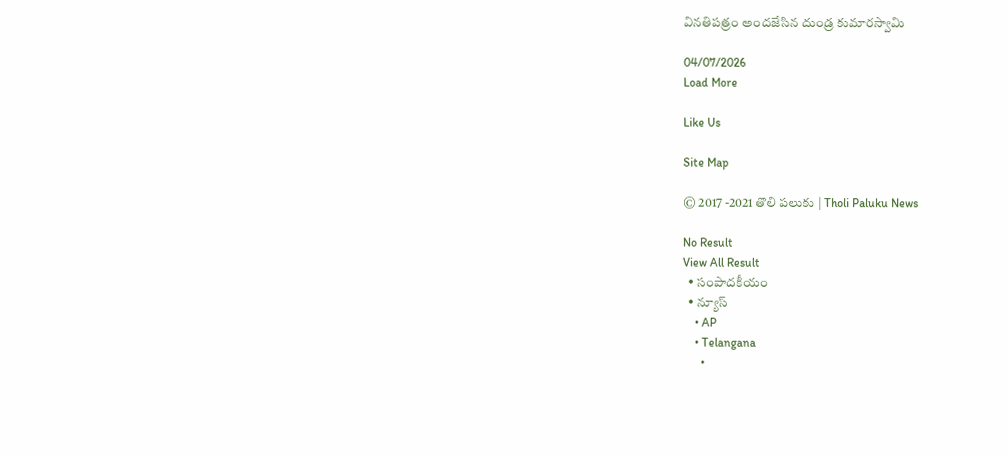వినతిపత్రం అందజేసిన దుండ్ర కుమారస్వామి

04/07/2026
Load More

Like Us

Site Map

© 2017 -2021 తొలి పలుకు | Tholi Paluku News

No Result
View All Result
  • సంపాదకీయం
  • న్యూస్
    • AP
    • Telangana
      •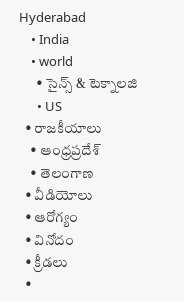Hyderabad
    • India
    • world
      • సైన్స్ & టెక్నాలజి
      • US
  • రాజకీయాలు
    • ఆంధ్రప్రదేశ్
    • తెలంగాణ
  • వీడియోలు
  • ఆరోగ్యం
  • వినోదం
  • క్రీడలు
  •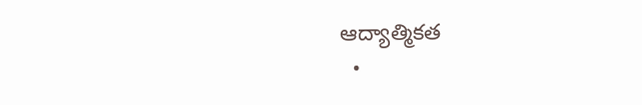ఆద్యాత్మికత
  •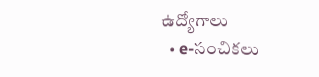ఉద్యోగాలు
  • e-సంచికలు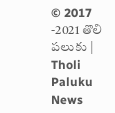© 2017 -2021 తొలి పలుకు | Tholi Paluku News